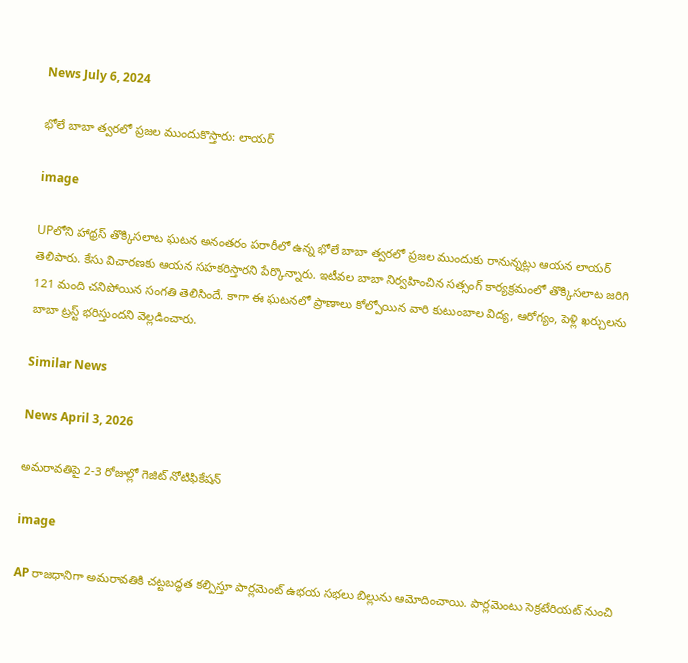News July 6, 2024

భోలే బాబా త్వరలో ప్రజల ముందుకొస్తారు: లాయర్

image

UPలోని హాథ్రస్ తొక్కిసలాట ఘటన అనంతరం పరారీలో ఉన్న భోలే బాబా త్వరలో ప్రజల ముందుకు రానున్నట్లు ఆయన లాయర్ తెలిపారు. కేసు విచారణకు ఆయన సహకరిస్తారని పేర్కొన్నారు. ఇటీవల బాబా నిర్వహించిన సత్సంగ్ కార్యక్రమంలో తొక్కిసలాట జరిగి 121 మంది చనిపోయిన సంగతి తెలిసిందే. కాగా ఈ ఘటనలో ప్రాణాలు కోల్పోయిన వారి కుటుంబాల విద్య, ఆరోగ్యం, పెళ్లి ఖర్చులను బాబా ట్రస్ట్ భరిస్తుందని వెల్లడించారు.

Similar News

News April 3, 2026

అమరావతిపై 2-3 రోజుల్లో గెజిట్ నోటిఫికేషన్

image

AP రాజధానిగా అమరావతికి చట్టబద్ధత కల్పిస్తూ పార్లమెంట్ ఉభయ సభలు బిల్లును ఆమోదించాయి. పార్లమెంటు సెక్రటేరియట్ నుంచి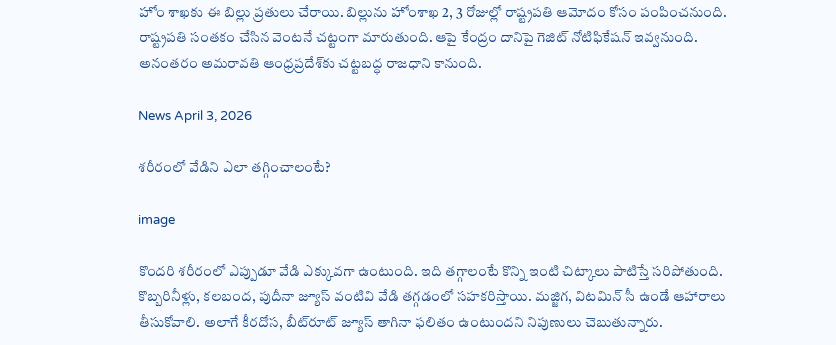హోం శాఖకు ఈ బిల్లు ప్రతులు చేరాయి. బిల్లును హోంశాఖ 2, 3 రోజుల్లో రాష్ట్రపతి ఆమోదం కోసం పంపించనుంది. రాష్ట్రపతి సంతకం చేసిన వెంటనే చట్టంగా మారుతుంది. ఆపై కేంద్రం దానిపై గెజిట్ నోటిఫికేషన్ ఇవ్వనుంది. అనంతరం అమరావతి ఆంధ్రప్రదేశ్‌కు చట్టబద్ధ రాజధాని కానుంది.

News April 3, 2026

శరీరంలో వేడిని ఎలా తగ్గించాలంటే?

image

కొందరి శరీరంలో ఎప్పుడూ వేడి ఎక్కువగా ఉంటుంది. ఇది తగ్గాలంటే కొన్ని ఇంటి చిట్కాలు పాటిస్తే సరిపోతుంది. కొబ్బరినీళ్లు, కలబంద, పుదీనా జ్యూస్ వంటివి వేడి తగ్గడంలో సహకరిస్తాయి. మజ్జిగ, విటమిన్ సీ ఉండే ఆహారాలు తీసుకోవాలి. అలాగే కీరదోస, బీట్‌రూట్ జ్యూస్ తాగినా ఫలితం ఉంటుందని నిపుణులు చెబుతున్నారు.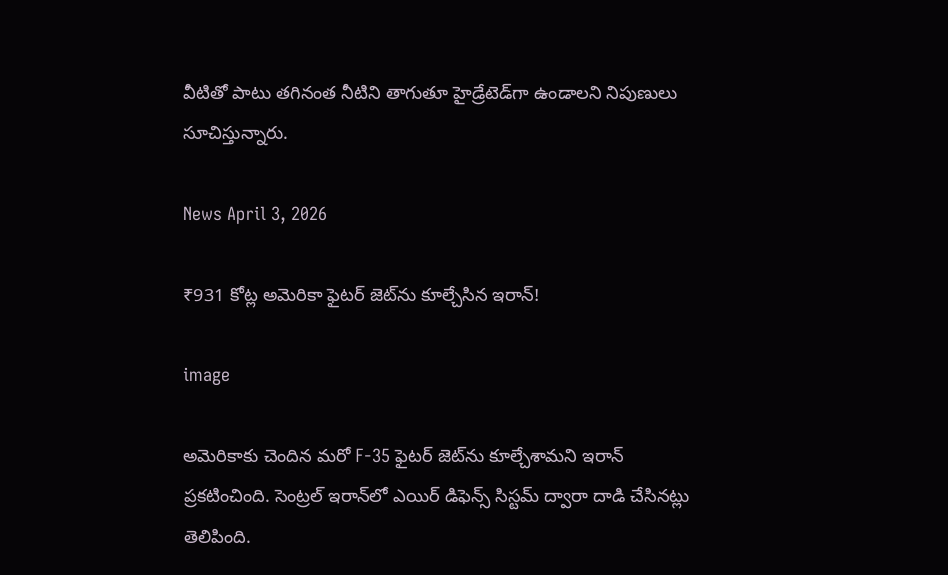వీటితో పాటు తగినంత నీటిని తాగుతూ హైడ్రేటెడ్‌గా ఉండాలని నిపుణులు సూచిస్తున్నారు.

News April 3, 2026

₹931 కోట్ల అమెరికా ఫైటర్ జెట్‌ను కూల్చేసిన ఇరాన్!

image

అమెరికాకు చెందిన మరో F-35 ఫైటర్ జెట్‌ను కూల్చేశామని ఇరాన్ ప్రకటించింది. సెంట్రల్ ఇరాన్‌లో ఎయిర్ డిఫెన్స్ సిస్టమ్ ద్వారా దాడి చేసినట్లు తెలిపింది.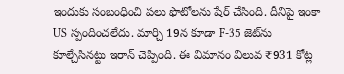ఇందుకు సంబంధించి పలు ఫొటోలను షేర్ చేసింది. దీనిపై ఇంకా US స్పందించలేదు. మార్చి 19న కూడా F-35 జెట్‌ను కూల్చేసినట్టు ఇరాన్ చెప్పింది. ఈ విమానం విలువ ₹931 కోట్ల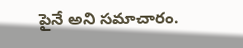పైనే అని సమాచారం.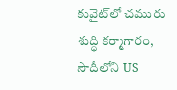కువైట్‌లో చమురు శుద్ధి కర్మాగారం, సౌదీలోని US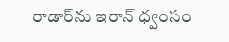రాడార్‌ను ఇరాన్ ధ్వంసం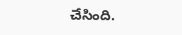చేసింది.